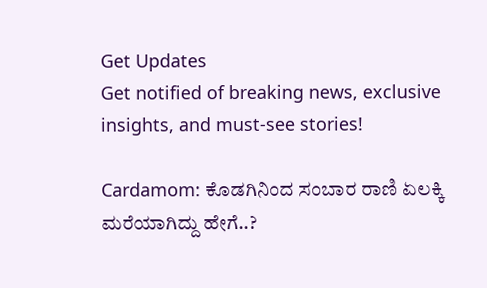Get Updates
Get notified of breaking news, exclusive insights, and must-see stories!

Cardamom: ಕೊಡಗಿನಿಂದ ಸಂಬಾರ ರಾಣಿ ಏಲಕ್ಕಿ ಮರೆಯಾಗಿದ್ದು ಹೇಗೆ..?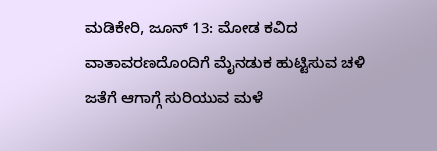ಮಡಿಕೇರಿ, ಜೂನ್‌ 13: ಮೋಡ ಕವಿದ ವಾತಾವರಣದೊಂದಿಗೆ ಮೈನಡುಕ ಹುಟ್ಟಿಸುವ ಚಳಿ ಜತೆಗೆ ಆಗಾಗ್ಗೆ ಸುರಿಯುವ ಮಳೆ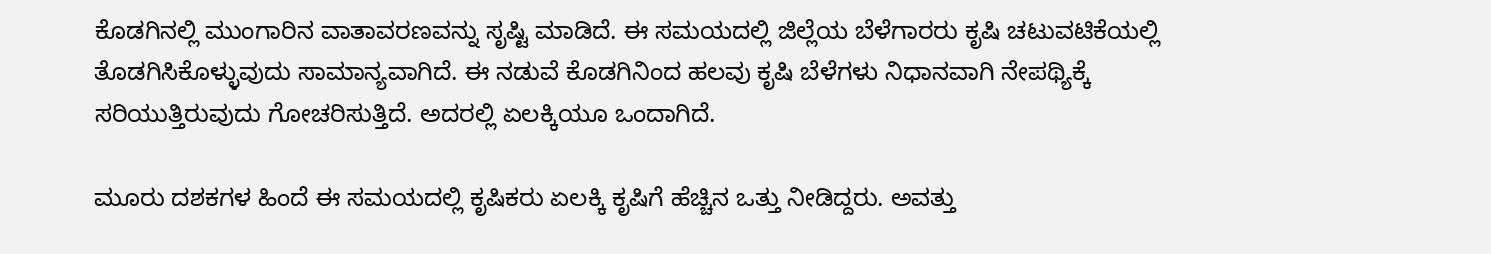ಕೊಡಗಿನಲ್ಲಿ ಮುಂಗಾರಿನ ವಾತಾವರಣವನ್ನು ಸೃಷ್ಟಿ ಮಾಡಿದೆ. ಈ ಸಮಯದಲ್ಲಿ ಜಿಲ್ಲೆಯ ಬೆಳೆಗಾರರು ಕೃಷಿ ಚಟುವಟಿಕೆಯಲ್ಲಿ ತೊಡಗಿಸಿಕೊಳ್ಳುವುದು ಸಾಮಾನ್ಯವಾಗಿದೆ. ಈ ನಡುವೆ ಕೊಡಗಿನಿಂದ ಹಲವು ಕೃಷಿ ಬೆಳೆಗಳು ನಿಧಾನವಾಗಿ ನೇಪಥ್ಯಿಕ್ಕೆ ಸರಿಯುತ್ತಿರುವುದು ಗೋಚರಿಸುತ್ತಿದೆ. ಅದರಲ್ಲಿ ಏಲಕ್ಕಿಯೂ ಒಂದಾಗಿದೆ.

ಮೂರು ದಶಕಗಳ ಹಿಂದೆ ಈ ಸಮಯದಲ್ಲಿ ಕೃಷಿಕರು ಏಲಕ್ಕಿ ಕೃಷಿಗೆ ಹೆಚ್ಚಿನ ಒತ್ತು ನೀಡಿದ್ದರು. ಅವತ್ತು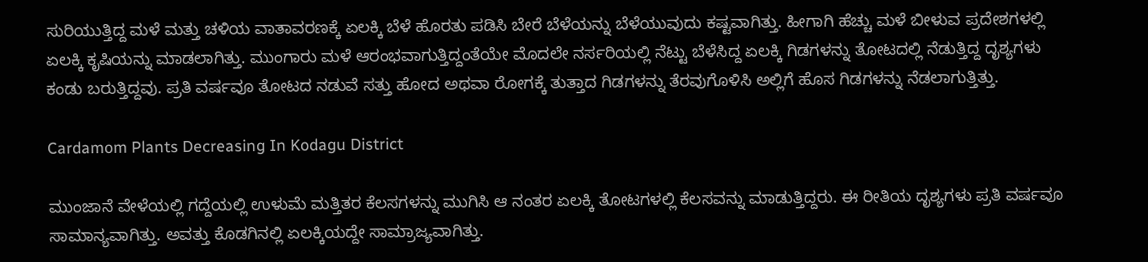ಸುರಿಯುತ್ತಿದ್ದ ಮಳೆ ಮತ್ತು ಚಳಿಯ ವಾತಾವರಣಕ್ಕೆ ಏಲಕ್ಕಿ ಬೆಳೆ ಹೊರತು ಪಡಿಸಿ ಬೇರೆ ಬೆಳೆಯನ್ನು ಬೆಳೆಯುವುದು ಕಷ್ಟವಾಗಿತ್ತು. ಹೀಗಾಗಿ ಹೆಚ್ಚು ಮಳೆ ಬೀಳುವ ಪ್ರದೇಶಗಳಲ್ಲಿ ಏಲಕ್ಕಿ ಕೃಷಿಯನ್ನು ಮಾಡಲಾಗಿತ್ತು. ಮುಂಗಾರು ಮಳೆ ಆರಂಭವಾಗುತ್ತಿದ್ದಂತೆಯೇ ಮೊದಲೇ ನರ್ಸರಿಯಲ್ಲಿ ನೆಟ್ಟು ಬೆಳೆಸಿದ್ದ ಏಲಕ್ಕಿ ಗಿಡಗಳನ್ನು ತೋಟದಲ್ಲಿ ನೆಡುತ್ತಿದ್ದ ದೃಶ್ಯಗಳು ಕಂಡು ಬರುತ್ತಿದ್ದವು. ಪ್ರತಿ ವರ್ಷವೂ ತೋಟದ ನಡುವೆ ಸತ್ತು ಹೋದ ಅಥವಾ ರೋಗಕ್ಕೆ ತುತ್ತಾದ ಗಿಡಗಳನ್ನು ತೆರವುಗೊಳಿಸಿ ಅಲ್ಲಿಗೆ ಹೊಸ ಗಿಡಗಳನ್ನು ನೆಡಲಾಗುತ್ತಿತ್ತು.

Cardamom Plants Decreasing In Kodagu District

ಮುಂಜಾನೆ ವೇಳೆಯಲ್ಲಿ ಗದ್ದೆಯಲ್ಲಿ ಉಳುಮೆ ಮತ್ತಿತರ ಕೆಲಸಗಳನ್ನು ಮುಗಿಸಿ ಆ ನಂತರ ಏಲಕ್ಕಿ ತೋಟಗಳಲ್ಲಿ ಕೆಲಸವನ್ನು ಮಾಡುತ್ತಿದ್ದರು. ಈ ರೀತಿಯ ದೃಶ್ಯಗಳು ಪ್ರತಿ ವರ್ಷವೂ ಸಾಮಾನ್ಯವಾಗಿತ್ತು. ಅವತ್ತು ಕೊಡಗಿನಲ್ಲಿ ಏಲಕ್ಕಿಯದ್ದೇ ಸಾಮ್ರಾಜ್ಯವಾಗಿತ್ತು.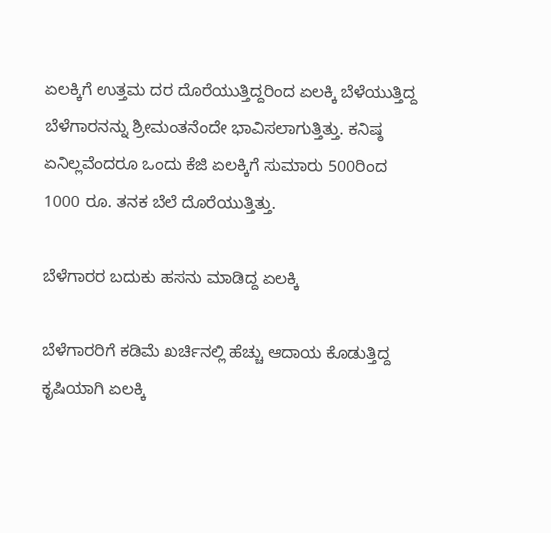ಏಲಕ್ಕಿಗೆ ಉತ್ತಮ ದರ ದೊರೆಯುತ್ತಿದ್ದರಿಂದ ಏಲಕ್ಕಿ ಬೆಳೆಯುತ್ತಿದ್ದ ಬೆಳೆಗಾರನನ್ನು ಶ್ರೀಮಂತನೆಂದೇ ಭಾವಿಸಲಾಗುತ್ತಿತ್ತು. ಕನಿಷ್ಠ ಏನಿಲ್ಲವೆಂದರೂ ಒಂದು ಕೆಜಿ ಏಲಕ್ಕಿಗೆ ಸುಮಾರು 500ರಿಂದ 1000 ರೂ. ತನಕ ಬೆಲೆ ದೊರೆಯುತ್ತಿತ್ತು.

ಬೆಳೆಗಾರರ ಬದುಕು ಹಸನು ಮಾಡಿದ್ದ ಏಲಕ್ಕಿ

ಬೆಳೆಗಾರರಿಗೆ ಕಡಿಮೆ ಖರ್ಚಿನಲ್ಲಿ ಹೆಚ್ಚು ಆದಾಯ ಕೊಡುತ್ತಿದ್ದ ಕೃಷಿಯಾಗಿ ಏಲಕ್ಕಿ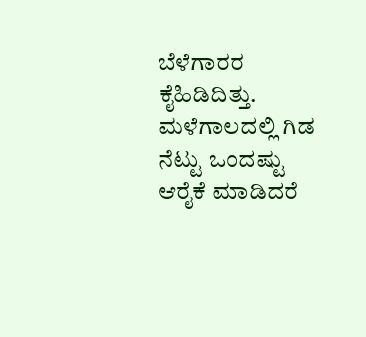ಬೆಳೆಗಾರರ ಕೈಹಿಡಿದಿತ್ತು. ಮಳೆಗಾಲದಲ್ಲಿ ಗಿಡ ನೆಟ್ಟು ಒಂದಷ್ಟು ಆರೈಕೆ ಮಾಡಿದರೆ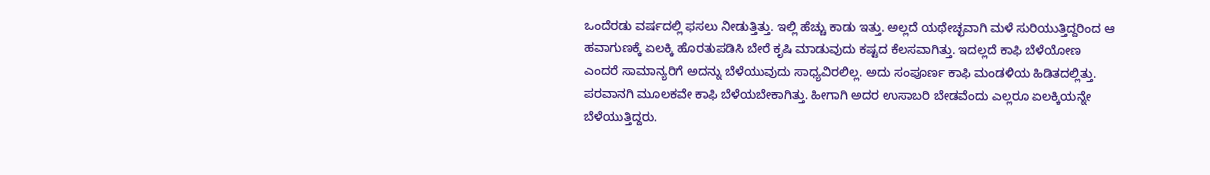ಒಂದೆರಡು ವರ್ಷದಲ್ಲಿ ಫಸಲು ನೀಡುತ್ತಿತ್ತು. ಇಲ್ಲಿ ಹೆಚ್ಚು ಕಾಡು ಇತ್ತು. ಅಲ್ಲದೆ ಯಥೇಚ್ಛವಾಗಿ ಮಳೆ ಸುರಿಯುತ್ತಿದ್ದರಿಂದ ಆ ಹವಾಗುಣಕ್ಕೆ ಏಲಕ್ಕಿ ಹೊರತುಪಡಿಸಿ ಬೇರೆ ಕೃಷಿ ಮಾಡುವುದು ಕಷ್ಟದ ಕೆಲಸವಾಗಿತ್ತು. ಇದಲ್ಲದೆ ಕಾಫಿ ಬೆಳೆಯೋಣ ಎಂದರೆ ಸಾಮಾನ್ಯರಿಗೆ ಅದನ್ನು ಬೆಳೆಯುವುದು ಸಾಧ್ಯವಿರಲಿಲ್ಲ. ಅದು ಸಂಪೂರ್ಣ ಕಾಫಿ ಮಂಡಳಿಯ ಹಿಡಿತದಲ್ಲಿತ್ತು. ಪರವಾನಗಿ ಮೂಲಕವೇ ಕಾಫಿ ಬೆಳೆಯಬೇಕಾಗಿತ್ತು. ಹೀಗಾಗಿ ಅದರ ಉಸಾಬರಿ ಬೇಡವೆಂದು ಎಲ್ಲರೂ ಏಲಕ್ಕಿಯನ್ನೇ ಬೆಳೆಯುತ್ತಿದ್ದರು.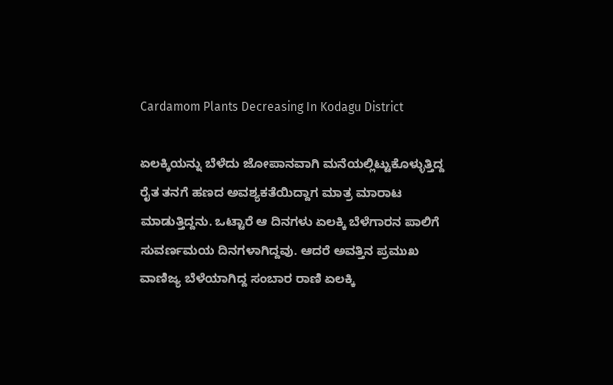Cardamom Plants Decreasing In Kodagu District

ಏಲಕ್ಕಿಯನ್ನು ಬೆಳೆದು ಜೋಪಾನವಾಗಿ ಮನೆಯಲ್ಲಿಟ್ಟುಕೊಳ್ಳುತ್ತಿದ್ದ ರೈತ ತನಗೆ ಹಣದ ಅವಶ್ಯಕತೆಯಿದ್ದಾಗ ಮಾತ್ರ ಮಾರಾಟ ಮಾಡುತ್ತಿದ್ದನು. ಒಟ್ಟಾರೆ ಆ ದಿನಗಳು ಏಲಕ್ಕಿ ಬೆಳೆಗಾರನ ಪಾಲಿಗೆ ಸುವರ್ಣಮಯ ದಿನಗಳಾಗಿದ್ದವು. ಆದರೆ ಅವತ್ತಿನ ಪ್ರಮುಖ ವಾಣಿಜ್ಯ ಬೆಳೆಯಾಗಿದ್ದ ಸಂಬಾರ ರಾಣಿ ಏಲಕ್ಕಿ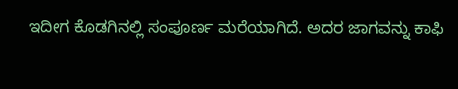ಇದೀಗ ಕೊಡಗಿನಲ್ಲಿ ಸಂಪೂರ್ಣ ಮರೆಯಾಗಿದೆ. ಅದರ ಜಾಗವನ್ನು ಕಾಫಿ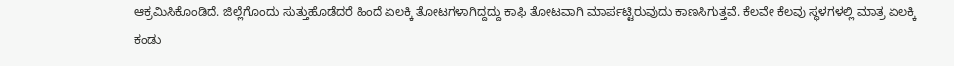ಆಕ್ರಮಿಸಿಕೊಂಡಿದೆ. ಜಿಲ್ಲೆಗೊಂದು ಸುತ್ತುಹೊಡೆದರೆ ಹಿಂದೆ ಏಲಕ್ಕಿ ತೋಟಗಳಾಗಿದ್ದದ್ದು ಕಾಫಿ ತೋಟವಾಗಿ ಮಾರ್ಪಟ್ಟಿರುವುದು ಕಾಣಸಿಗುತ್ತವೆ. ಕೆಲವೇ ಕೆಲವು ಸ್ಥಳಗಳಲ್ಲಿ ಮಾತ್ರ ಏಲಕ್ಕಿ ಕಂಡು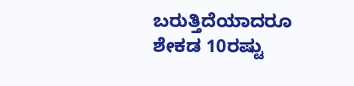ಬರುತ್ತಿದೆಯಾದರೂ ಶೇಕಡ 10ರಷ್ಟು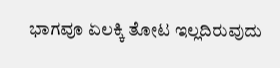ಭಾಗವೂ ಏಲಕ್ಕಿ ತೋಟ ಇಲ್ಲದಿರುವುದು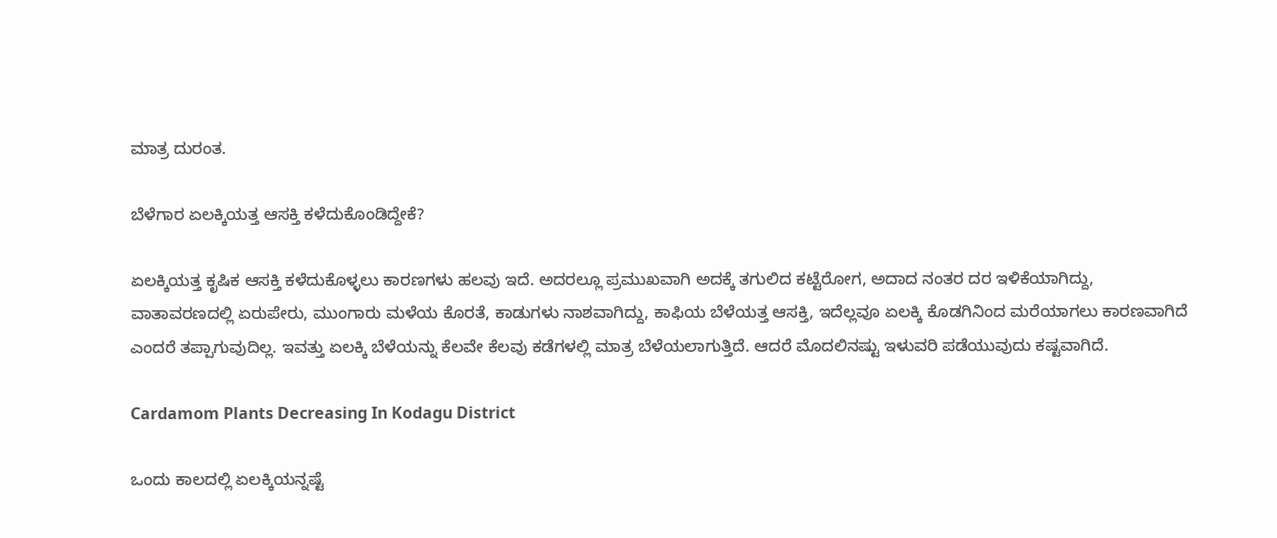ಮಾತ್ರ ದುರಂತ.

ಬೆಳೆಗಾರ ಏಲಕ್ಕಿಯತ್ತ ಆಸಕ್ತಿ ಕಳೆದುಕೊಂಡಿದ್ದೇಕೆ?

ಏಲಕ್ಕಿಯತ್ತ ಕೃಷಿಕ ಆಸಕ್ತಿ ಕಳೆದುಕೊಳ್ಳಲು ಕಾರಣಗಳು ಹಲವು ಇದೆ. ಅದರಲ್ಲೂ ಪ್ರಮುಖವಾಗಿ ಅದಕ್ಕೆ ತಗುಲಿದ ಕಟ್ಟೆರೋಗ, ಅದಾದ ನಂತರ ದರ ಇಳಿಕೆಯಾಗಿದ್ದು, ವಾತಾವರಣದಲ್ಲಿ ಏರುಪೇರು, ಮುಂಗಾರು ಮಳೆಯ ಕೊರತೆ, ಕಾಡುಗಳು ನಾಶವಾಗಿದ್ದು, ಕಾಫಿಯ ಬೆಳೆಯತ್ತ ಆಸಕ್ತಿ, ಇದೆಲ್ಲವೂ ಏಲಕ್ಕಿ ಕೊಡಗಿನಿಂದ ಮರೆಯಾಗಲು ಕಾರಣವಾಗಿದೆ ಎಂದರೆ ತಪ್ಪಾಗುವುದಿಲ್ಲ. ಇವತ್ತು ಏಲಕ್ಕಿ ಬೆಳೆಯನ್ನು ಕೆಲವೇ ಕೆಲವು ಕಡೆಗಳಲ್ಲಿ ಮಾತ್ರ ಬೆಳೆಯಲಾಗುತ್ತಿದೆ. ಆದರೆ ಮೊದಲಿನಷ್ಟು ಇಳುವರಿ ಪಡೆಯುವುದು ಕಷ್ಟವಾಗಿದೆ.

Cardamom Plants Decreasing In Kodagu District

ಒಂದು ಕಾಲದಲ್ಲಿ ಏಲಕ್ಕಿಯನ್ನಷ್ಟೆ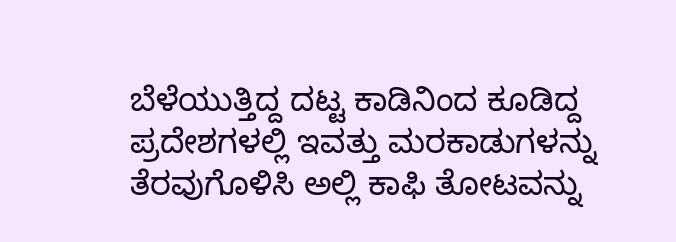ಬೆಳೆಯುತ್ತಿದ್ದ ದಟ್ಟ ಕಾಡಿನಿಂದ ಕೂಡಿದ್ದ ಪ್ರದೇಶಗಳಲ್ಲಿ ಇವತ್ತು ಮರಕಾಡುಗಳನ್ನು ತೆರವುಗೊಳಿಸಿ ಅಲ್ಲಿ ಕಾಫಿ ತೋಟವನ್ನು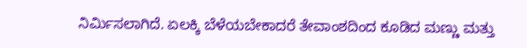ನಿರ್ಮಿಸಲಾಗಿದೆ. ಏಲಕ್ಕಿ ಬೆಳೆಯಬೇಕಾದರೆ ತೇವಾಂಶದಿಂದ ಕೂಡಿದ ಮಣ್ಣು ಮತ್ತು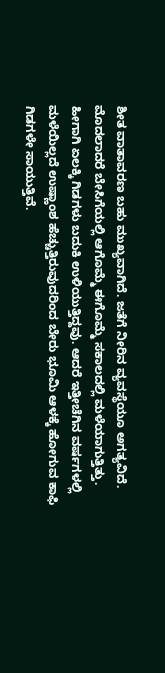ಶೀತ ವಾತಾವರಣ ಬಹು ಮುಖ್ಯವಾಗಿದೆ. ಜತೆಗೆ ನೀರಿನ ವ್ಯವಸ್ಥೆಯೂ ಅಗತ್ಯವಿದೆ. ಮೊದಲಾದರೆ ಬೇಸಿಗೆಯಲ್ಲಿ ಆಗೊಮ್ಮೆ ಈಗೊಮ್ಮೆ ಸಕಾಲದಲ್ಲಿ ಮಳೆಯಾಗುತ್ತಿತ್ತು. ಹೀಗಾಗಿ ಏಲಕ್ಕಿ ಗಿಡಗಳು ಬದುಕಿ ಉಳಿಯುತ್ತಿದ್ದವು. ಆದರೆ ಇತ್ತೀಚೆಗಿನ ವರ್ಷಗಳಲ್ಲಿ ಮಳೆಯಿಲ್ಲದೆ ಉಷ್ಣಾಂಶ ಹೆಚ್ಚುತ್ತಿರುವುದರಿಂದ ಬೇರು ಭೂಮಿ ಆಳಕ್ಕೆ ಹೋಗುವ ಕಾಫಿ ಗಿಡಗಳೇ ಸಾಯುತ್ತಿವೆ.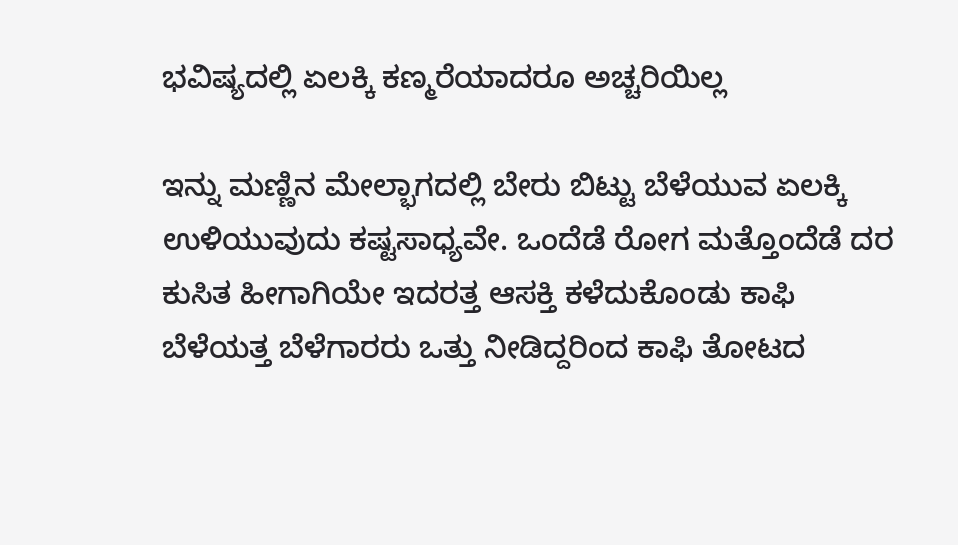ಭವಿಷ್ಯದಲ್ಲಿ ಏಲಕ್ಕಿ ಕಣ್ಮರೆಯಾದರೂ ಅಚ್ಚರಿಯಿಲ್ಲ

ಇನ್ನು ಮಣ್ಣಿನ ಮೇಲ್ಭಾಗದಲ್ಲಿ ಬೇರು ಬಿಟ್ಟು ಬೆಳೆಯುವ ಏಲಕ್ಕಿ ಉಳಿಯುವುದು ಕಷ್ಟಸಾಧ್ಯವೇ. ಒಂದೆಡೆ ರೋಗ ಮತ್ತೊಂದೆಡೆ ದರ ಕುಸಿತ ಹೀಗಾಗಿಯೇ ಇದರತ್ತ ಆಸಕ್ತಿ ಕಳೆದುಕೊಂಡು ಕಾಫಿ ಬೆಳೆಯತ್ತ ಬೆಳೆಗಾರರು ಒತ್ತು ನೀಡಿದ್ದರಿಂದ ಕಾಫಿ ತೋಟದ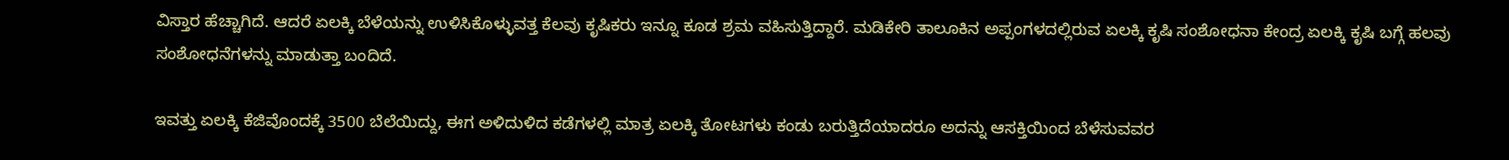ವಿಸ್ತಾರ ಹೆಚ್ಚಾಗಿದೆ. ಆದರೆ ಏಲಕ್ಕಿ ಬೆಳೆಯನ್ನು ಉಳಿಸಿಕೊಳ್ಳುವತ್ತ ಕೆಲವು ಕೃಷಿಕರು ಇನ್ನೂ ಕೂಡ ಶ್ರಮ ವಹಿಸುತ್ತಿದ್ದಾರೆ. ಮಡಿಕೇರಿ ತಾಲೂಕಿನ ಅಪ್ಪಂಗಳದಲ್ಲಿರುವ ಏಲಕ್ಕಿ ಕೃಷಿ ಸಂಶೋಧನಾ ಕೇಂದ್ರ ಏಲಕ್ಕಿ ಕೃಷಿ ಬಗ್ಗೆ ಹಲವು ಸಂಶೋಧನೆಗಳನ್ನು ಮಾಡುತ್ತಾ ಬಂದಿದೆ.

ಇವತ್ತು ಏಲಕ್ಕಿ ಕೆಜಿವೊಂದಕ್ಕೆ 3500 ಬೆಲೆಯಿದ್ದು, ಈಗ ಅಳಿದುಳಿದ ಕಡೆಗಳಲ್ಲಿ ಮಾತ್ರ ಏಲಕ್ಕಿ ತೋಟಗಳು ಕಂಡು ಬರುತ್ತಿದೆಯಾದರೂ ಅದನ್ನು ಆಸಕ್ತಿಯಿಂದ ಬೆಳೆಸುವವರ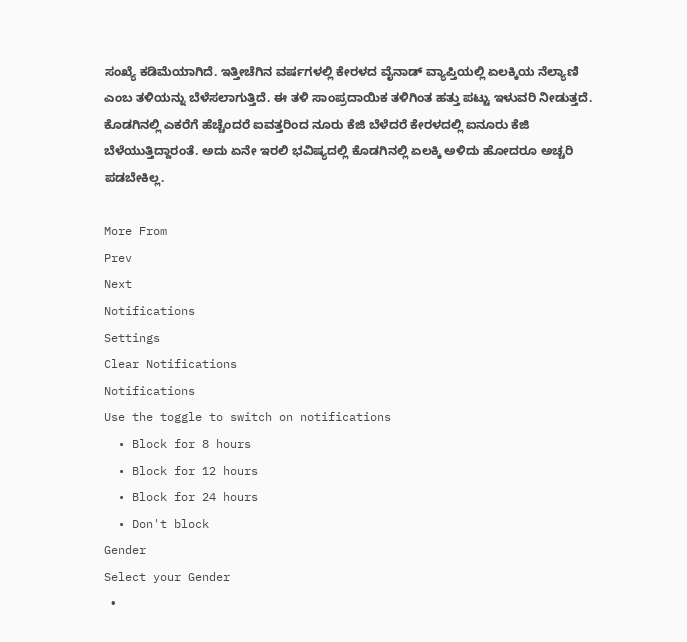ಸಂಖ್ಯೆ ಕಡಿಮೆಯಾಗಿದೆ. ಇತ್ತೀಚೆಗಿನ ವರ್ಷಗಳಲ್ಲಿ ಕೇರಳದ ವೈನಾಡ್ ವ್ಯಾಪ್ತಿಯಲ್ಲಿ ಏಲಕ್ಕಿಯ ನೆಲ್ಯಾಣಿ ಎಂಬ ತಳಿಯನ್ನು ಬೆಳೆಸಲಾಗುತ್ತಿದೆ. ಈ ತಳಿ ಸಾಂಪ್ರದಾಯಿಕ ತಳಿಗಿಂತ ಹತ್ತು ಪಟ್ಟು ಇಳುವರಿ ನೀಡುತ್ತದೆ. ಕೊಡಗಿನಲ್ಲಿ ಎಕರೆಗೆ ಹೆಚ್ಚೆಂದರೆ ಐವತ್ತರಿಂದ ನೂರು ಕೆಜಿ ಬೆಳೆದರೆ ಕೇರಳದಲ್ಲಿ ಐನೂರು ಕೆಜಿ ಬೆಳೆಯುತ್ತಿದ್ದಾರಂತೆ. ಅದು ಏನೇ ಇರಲಿ ಭವಿಷ್ಯದಲ್ಲಿ ಕೊಡಗಿನಲ್ಲಿ ಏಲಕ್ಕಿ ಅಳಿದು ಹೋದರೂ ಅಚ್ಚರಿ ಪಡಬೇಕಿಲ್ಲ.

More From
Prev
Next
Notifications
Settings
Clear Notifications
Notifications
Use the toggle to switch on notifications
  • Block for 8 hours
  • Block for 12 hours
  • Block for 24 hours
  • Don't block
Gender
Select your Gender
  •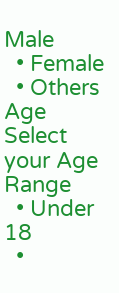Male
  • Female
  • Others
Age
Select your Age Range
  • Under 18
  •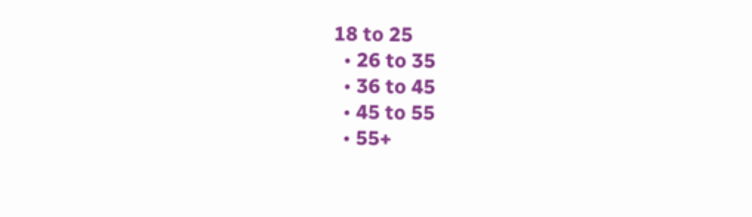18 to 25
  • 26 to 35
  • 36 to 45
  • 45 to 55
  • 55+